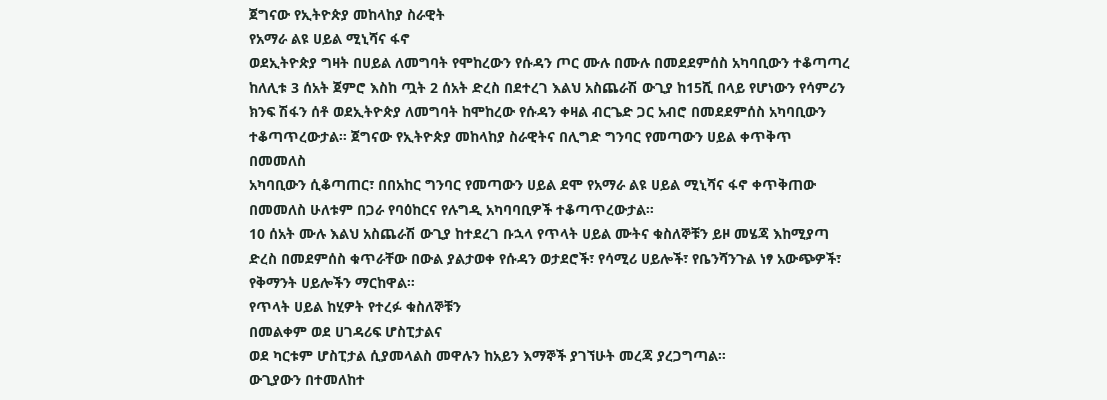ጀግናው የኢትዮጵያ መከላከያ ስራዊት
የአማራ ልዩ ሀይል ሚኒሻና ፋኖ
ወደኢትዮጵያ ግዛት በሀይል ለመግባት የሞከረውን የሱዳን ጦር ሙሉ በሙሉ በመደደምሰስ አካባቢውን ተቆጣጣረ
ከለሊቱ 3 ሰአት ጀምሮ እስከ ጧት 2 ሰአት ድረስ በደተረገ እልህ አስጨራሽ ውጊያ ከ15ሺ በላይ የሆነውን የሳምሪን ክንፍ ሽፋን ሰቶ ወደኢትዮጵያ ለመግባት ከሞከረው የሱዳን ቀዛል ብርጌድ ጋር አብሮ በመደደምሰስ አካባቢውን ተቆጣጥረውታል። ጀግናው የኢትዮጵያ መከላከያ ስራዊትና በሊግድ ግንባር የመጣውን ሀይል ቀጥቅጥ በመመለስ
አካባቢውን ሲቆጣጠር፣ በበአከር ግንባር የመጣውን ሀይል ደሞ የአማራ ልዩ ሀይል ሚኒሻና ፋኖ ቀጥቅጠው በመመለስ ሁለቱም በጋራ የባዕከርና የሉግዲ አካባባቢዎች ተቆጣጥረውታል።
10 ሰአት ሙሉ እልህ አስጨራሽ ውጊያ ከተደረገ ቡኋላ የጥላት ሀይል ሙትና ቁስለኞቹን ይዞ መሄጃ እከሚያጣ ድረስ በመደምሰስ ቁጥራቸው በውል ያልታወቀ የሱዳን ወታደሮች፣ የሳሚሪ ሀይሎች፣ የቤንሻንጉል ነፃ አውጭዎች፣ የቅማንት ሀይሎችን ማርከዋል።
የጥላት ሀይል ከሂዎት የተረፉ ቁስለኞቹን
በመልቀም ወደ ሀገዳሪፍ ሆስፒታልና
ወደ ካርቱም ሆስፒታል ሲያመላልስ መዋሉን ከአይን እማኞች ያገኘሁት መረጃ ያረጋግጣል።
ውጊያውን በተመለከተ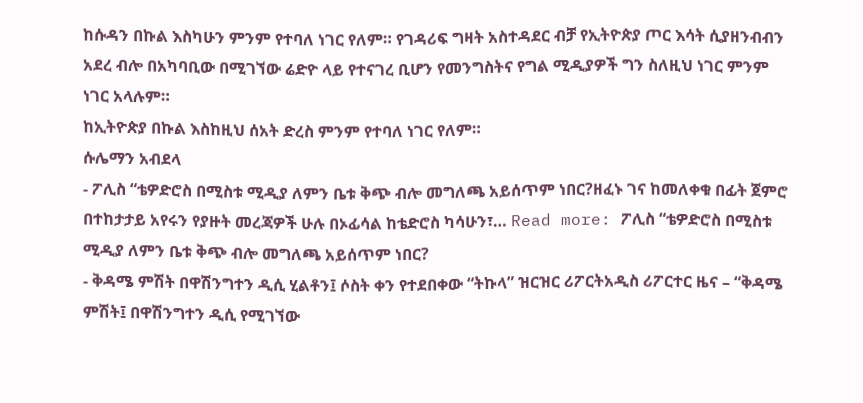ከሱዳን በኩል እስካሁን ምንም የተባለ ነገር የለም። የገዳሪፍ ግዛት አስተዳደር ብቻ የኢትዮጵያ ጦር እሳት ሲያዘንብብን አደረ ብሎ በአካባቢው በሚገኘው ሬድዮ ላይ የተናገረ ቢሆን የመንግስትና የግል ሚዲያዎች ግን ስለዚህ ነገር ምንም ነገር አላሉም።
ከኢትዮጵያ በኩል እስከዚህ ሰአት ድረስ ምንም የተባለ ነገር የለም።
ሱሌማን አብደላ
- ፖሊስ “ቴዎድሮስ በሚስቱ ሚዲያ ለምን ቤቱ ቅጭ ብሎ መግለጫ አይሰጥም ነበር?ዘፈኑ ገና ከመለቀቁ በፊት ጀምሮ በተከታታይ አየሩን የያዙት መረጃዎች ሁሉ በኦፊሳል ከቴድሮስ ካሳሁን፣… Read more: ፖሊስ “ቴዎድሮስ በሚስቱ ሚዲያ ለምን ቤቱ ቅጭ ብሎ መግለጫ አይሰጥም ነበር?
- ቅዳሜ ምሽት በዋሽንግተን ዲሲ ሂልቶን፤ ሶስት ቀን የተደበቀው “ትኩላ” ዝርዝር ሪፖርትአዲስ ሪፖርተር ዜና – “ቅዳሜ ምሽት፤ በዋሽንግተን ዲሲ የሚገኘው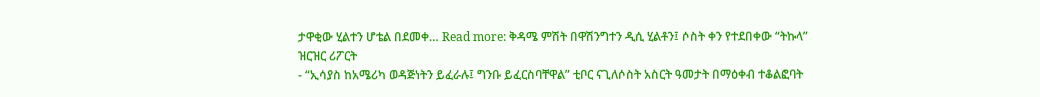ታዋቂው ሂልተን ሆቴል በደመቀ… Read more: ቅዳሜ ምሽት በዋሽንግተን ዲሲ ሂልቶን፤ ሶስት ቀን የተደበቀው “ትኩላ” ዝርዝር ሪፖርት
- “ኢሳያስ ከአሜሪካ ወዳጅነትን ይፈራሉ፤ ግንቡ ይፈርስባቸዋል” ቲቦር ናጊለሶስት አስርት ዓመታት በማዕቀብ ተቆልፎባት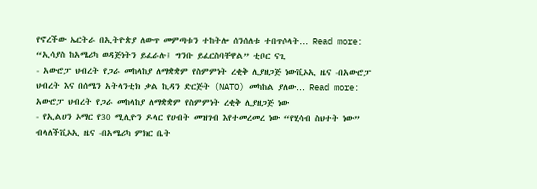የኖረችው ኤርትራ በኢትዮጵያ ለውጥ መምጣቱን ተከትሎ ሰንሰለቱ ተበጥሶላት… Read more: “ኢሳያስ ከአሜሪካ ወዳጅነትን ይፈራሉ፤ ግንቡ ይፈርስባቸዋል” ቲቦር ናጊ
- አውሮፓ ህብረት የጋራ መከላከያ ለማቋቋም የስምምነት ረቂቅ ሊያዘጋጅ ነውቪኦኢ ዜና -በአውሮፓ ህብረት እና በሰሜን አትላንቲክ ቃል ኪዳን ድርጅት (NATO) መካከል ያለው… Read more: አውሮፓ ህብረት የጋራ መከላከያ ለማቋቋም የስምምነት ረቂቅ ሊያዘጋጅ ነው
- የኢልሀን ኦማር የ30 ሚሊዮን ዶላር የሀብት መዝገብ እየተመረመረ ነው “የሂሳብ ስህተት ነው” ብላለችቪኦኢ ዜና -በአሜሪካ ምክር ቤት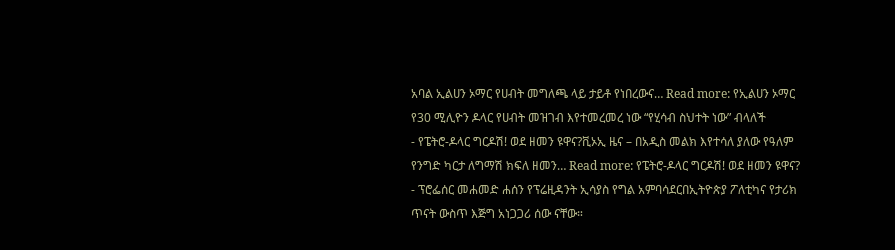አባል ኢልሀን ኦማር የሀብት መግለጫ ላይ ታይቶ የነበረውና… Read more: የኢልሀን ኦማር የ30 ሚሊዮን ዶላር የሀብት መዝገብ እየተመረመረ ነው “የሂሳብ ስህተት ነው” ብላለች
- የፔትሮ-ዶላር ግርዶሽ! ወደ ዘመን ዩዋና?ቪኦኢ ዜና – በአዲስ መልክ እየተሳለ ያለው የዓለም የንግድ ካርታ ለግማሽ ክፍለ ዘመን… Read more: የፔትሮ-ዶላር ግርዶሽ! ወደ ዘመን ዩዋና?
- ፕሮፌሰር መሐመድ ሐሰን የፕሬዚዳንት ኢሳያስ የግል አምባሳደርበኢትዮጵያ ፖለቲካና የታሪክ ጥናት ውስጥ እጅግ አነጋጋሪ ሰው ናቸው።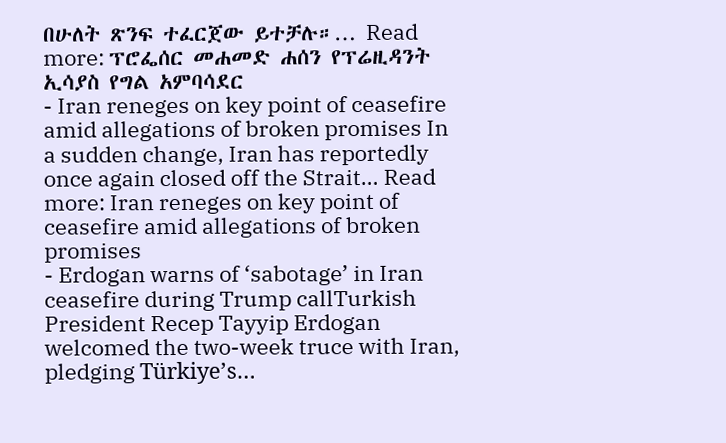በሁለት ጽንፍ ተፈርጀው ይተቻሉ።… Read more: ፕሮፌሰር መሐመድ ሐሰን የፕሬዚዳንት ኢሳያስ የግል አምባሳደር
- Iran reneges on key point of ceasefire amid allegations of broken promises In a sudden change, Iran has reportedly once again closed off the Strait… Read more: Iran reneges on key point of ceasefire amid allegations of broken promises
- Erdogan warns of ‘sabotage’ in Iran ceasefire during Trump callTurkish President Recep Tayyip Erdogan welcomed the two-week truce with Iran, pledging Türkiye’s…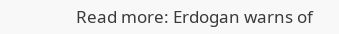Read more: Erdogan warns of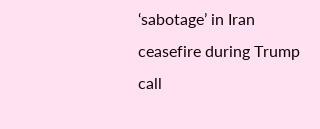‘sabotage’ in Iran ceasefire during Trump call